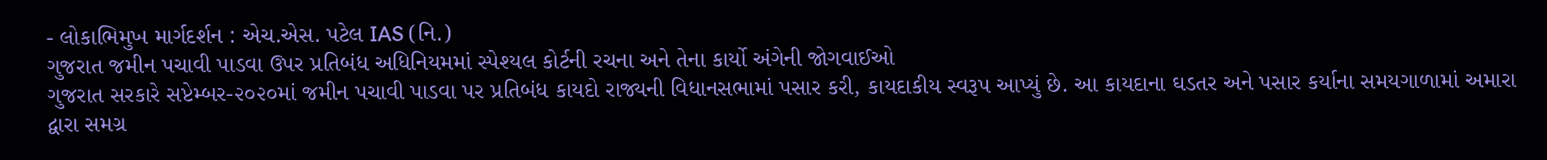- લોકાભિમુખ માર્ગદર્શન : એચ.એસ. પટેલ IAS (નિ.)
ગુજરાત જમીન પચાવી પાડવા ઉપર પ્રતિબંધ અધિનિયમમાં સ્પેશ્યલ કોર્ટની રચના અને તેના કાર્યો અંગેની જોગવાઈઓ
ગુજરાત સરકારે સપ્ટેમ્બર-૨૦૨૦માં જમીન પચાવી પાડવા પર પ્રતિબંધ કાયદો રાજ્યની વિધાનસભામાં પસાર કરી, કાયદાકીય સ્વરૂપ આપ્યું છે. આ કાયદાના ઘડતર અને પસાર કર્યાના સમયગાળામાં અમારા દ્વારા સમગ્ર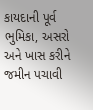કાયદાની પૂર્વ ભુમિકા, અસરો અને ખાસ કરીને જમીન પચાવી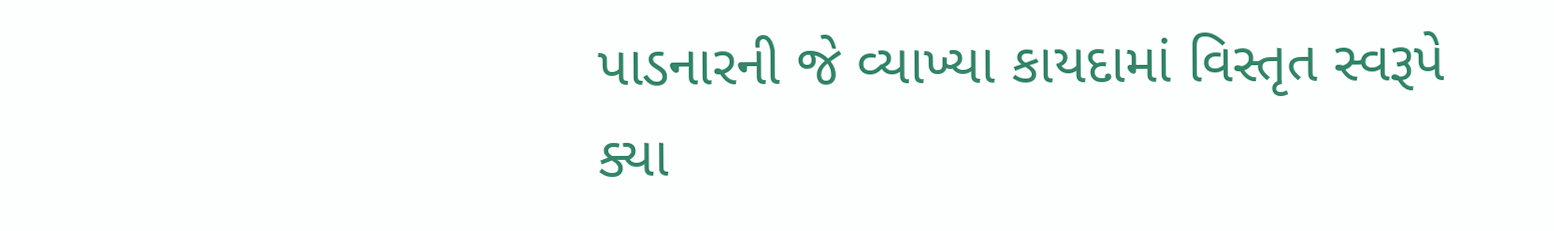પાડનારની જે વ્યાખ્યા કાયદામાં વિસ્તૃત સ્વરૂપે ક્યા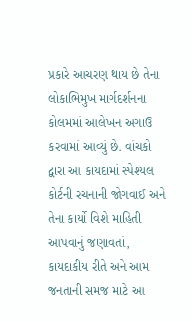પ્રકારે આચરણ થાય છે તેના લોકાભિમુખ માર્ગદર્શનના કોલમમાં આલેખન અગાઉ કરવામાં આવ્યું છે. વાંચકો દ્વારા આ કાયદામાં સ્પેશ્યલ કોર્ટની રચનાની જોગવાઈ અને તેના કાર્યો વિશે માહિતી આપવાનું જણાવતાં, કાયદાકીય રીતે અને આમ જનતાની સમજ માટે આ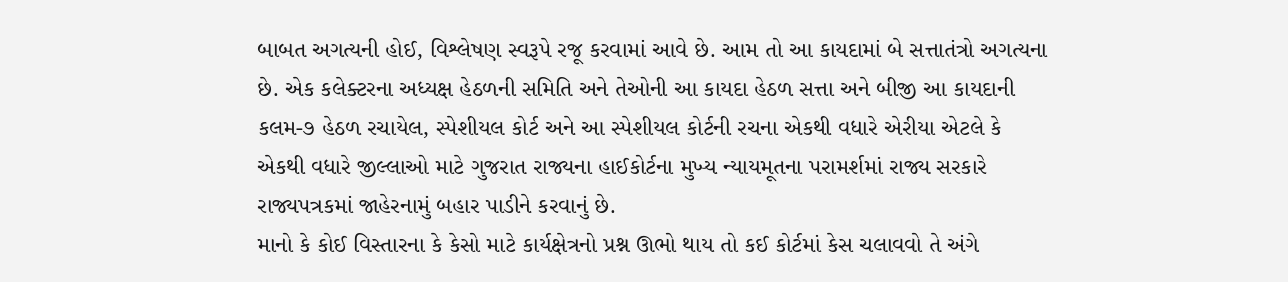બાબત અગત્યની હોઈ, વિશ્લેષણ સ્વરૂપે રજૂ કરવામાં આવે છે. આમ તો આ કાયદામાં બે સત્તાતંત્રો અગત્યના છે. એક કલેક્ટરના અધ્યક્ષ હેઠળની સમિતિ અને તેઓની આ કાયદા હેઠળ સત્તા અને બીજી આ કાયદાની કલમ-૭ હેઠળ રચાયેલ, સ્પેશીયલ કોર્ટ અને આ સ્પેશીયલ કોર્ટની રચના એકથી વધારે એરીયા એટલે કે એકથી વધારે જીલ્લાઓ માટે ગુજરાત રાજ્યના હાઈકોર્ટના મુખ્ય ન્યાયમૂતના પરામર્શમાં રાજ્ય સરકારે રાજ્યપત્રકમાં જાહેરનામું બહાર પાડીને કરવાનું છે.
માનો કે કોઈ વિસ્તારના કે કેસો માટે કાર્યક્ષેત્રનો પ્રશ્ન ઊભો થાય તો કઈ કોર્ટમાં કેસ ચલાવવો તે અંગે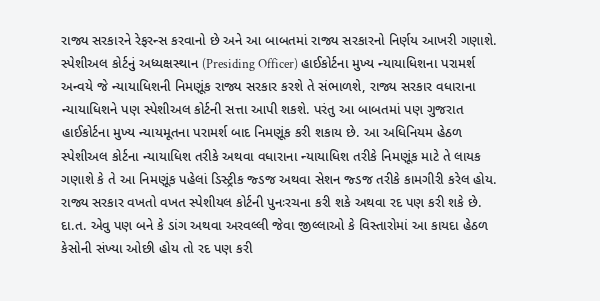રાજ્ય સરકારને રેફરન્સ કરવાનો છે અને આ બાબતમાં રાજ્ય સરકારનો નિર્ણય આખરી ગણાશે. સ્પેશીઅલ કોર્ટનું અધ્યક્ષસ્થાન (Presiding Officer) હાઈકોર્ટના મુખ્ય ન્યાયાધિશના પરામર્શ અન્વયે જે ન્યાયાધિશની નિમણૂંક રાજ્ય સરકાર કરશે તે સંભાળશે, રાજ્ય સરકાર વધારાના ન્યાયાધિશને પણ સ્પેશીઅલ કોર્ટની સત્તા આપી શકશે. પરંતુ આ બાબતમાં પણ ગુજરાત હાઈકોર્ટના મુખ્ય ન્યાયમૂતના પરામર્શ બાદ નિમણૂંક કરી શકાય છે. આ અધિનિયમ હેઠળ સ્પેશીઅલ કોર્ટના ન્યાયાધિશ તરીકે અથવા વધારાના ન્યાયાધિશ તરીકે નિમણૂંક માટે તે લાયક ગણાશે કે તે આ નિમણૂંક પહેલાં ડિસ્ટ્રીક જ્ડજ અથવા સેશન જ્ડજ તરીકે કામગીરી કરેલ હોય. રાજ્ય સરકાર વખતો વખત સ્પેશીયલ કોર્ટની પુનઃરચના કરી શકે અથવા રદ પણ કરી શકે છે. દા.ત. એવુ પણ બને કે ડાંગ અથવા અરવલ્લી જેવા જીલ્લાઓ કે વિસ્તારોમાં આ કાયદા હેઠળ કેસોની સંખ્યા ઓછી હોય તો રદ પણ કરી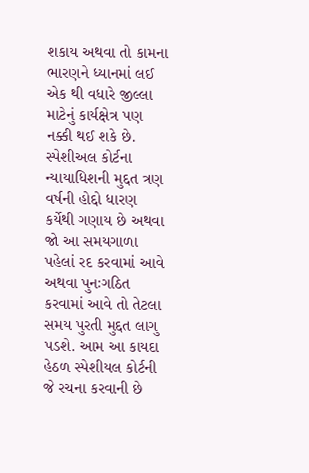શકાય અથવા તો કામના ભારણને ધ્યાનમાં લઈ એક થી વધારે જીલ્લા માટેનું કાર્યક્ષેત્ર પણ નક્કી થઈ શકે છે. સ્પેશીઅલ કોર્ટના ન્યાયાધિશની મુદ્દત ત્રણ વર્ષની હોદ્દો ધારણ કર્યેથી ગણાય છે અથવા જો આ સમયગાળા પહેલાં રદ કરવામાં આવે અથવા પુનઃગઠિત કરવામાં આવે તો તેટલા સમય પુરતી મુદ્દત લાગુ પડશે. આમ આ કાયદા હેઠળ સ્પેશીયલ કોર્ટની જે રચના કરવાની છે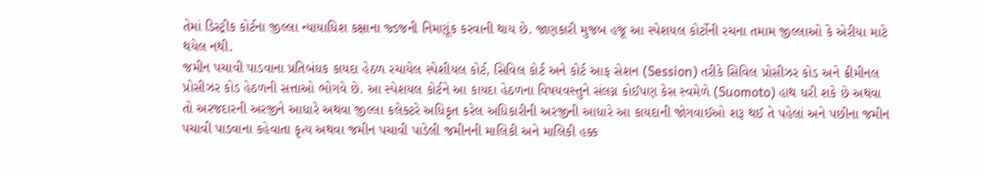તેમાં ડિસ્ટ્રીક કોર્ટના જીલ્લા ન્યાયાધિશ કક્ષાના જ્ડજની નિમણૂંક કરવાની થાય છે. જાણકારી મુજબ હજૂ આ સ્પેશયલ કોર્ટોની રચના તમામ જીલ્લાઓ કે એરીયા માટે થયેલ નથી.
જમીન પચાવી પાડવાના પ્રતિબંધક કાયદા હેઠળ રચાયેલ સ્પેશીયલ કોર્ટ, સિવિલ કોર્ટ અને કોર્ટ આફ સેશન (Session) તરીકે સિવિલ પ્રોસીઝર કોડ અને ક્રીમીનલ પ્રોસીઝર કોડ હેઠળની સત્તાઓ ભોગવે છે. આ સ્પેશયલ કોર્ટને આ કાયદા હેઠળના વિષયવસ્તુને સંલગ્ન કોઈપણ કેસ સ્વમેળે (Suomoto) હાથ ધરી શકે છે અથવા તો અરજદારની અરજીને આધારે અથવા જીલ્લા કલેક્ટરે અધિકૃત કરેલ અધિકારીની અરજીની આધારે આ કાયદાની જોગવાઈઓ શરૂ થઈ તે પહેલાં અને પછીના જમીન પચાવી પાડવાના કહેવાતા કૃત્ય અથવા જમીન પચાવી પાડેલી જમીનની માલિકી અને માલિકી હક્ક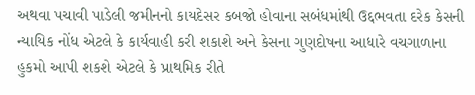અથવા પચાવી પાડેલી જમીનનો કાયદેસર કબજો હોવાના સબંધમાંથી ઉદ્દભવતા દરેક કેસની ન્યાયિક નોંધ એટલે કે કાર્યવાહી કરી શકાશે અને કેસના ગુણદોષના આધારે વચગાળાના હુકમો આપી શકશે એટલે કે પ્રાથમિક રીતે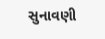સુનાવણી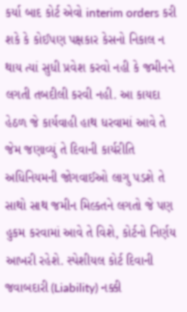કર્યા બાદ કોર્ટ એવો interim orders કરી શકે કે કોઈપણ પક્ષકાર કેસનો નિકાલ ન થાય ત્યાં સુધી પ્રવેશ કરવો નહી કે જમીનને લગતી તબદીલી કરવી નહી. આ કાયદા હેઠળ જે કાર્યવાહી હાથ ધરવામાં આવે તે જેમ જણાવ્યું તે દિવાની કાર્યરીતિ અધિનિયમની જોગવાઈઓ લાગુ પડશે તે સાથો સાથ જમીન મિલ્કતને લગતો જે પણ હુકમ કરવામાં આવે તે વિશે, કોર્ટનો નિર્ણય આખરી રહેશે. સ્પેશીયલ કોર્ટ દિવાની જવાબદારી (Liability) નક્કી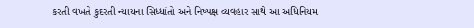કરતી વખતે કુદરતી ન્યાયના સિધ્ધાંતો અને નિષ્પક્ષ વ્યવહાર સાથે આ અધિનિયમ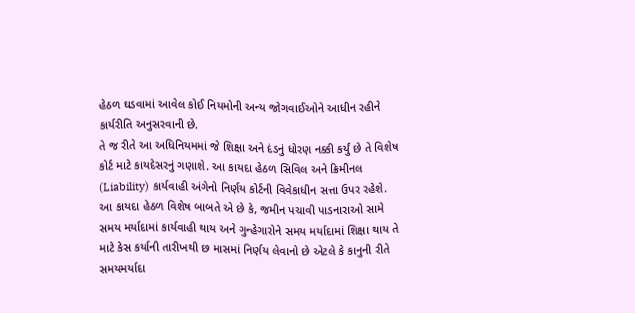હેઠળ ઘડવામાં આવેલ કોઈ નિયમોની અન્ય જોગવાઈઓને આધીન રહીને કાર્યરીતિ અનુસરવાની છે.
તે જ રીતે આ અધિનિયમમાં જે શિક્ષા અને દંડનું ધોરણ નક્કી કર્યું છે તે વિશેષ કોર્ટ માટે કાયદેસરનું ગણાશે. આ કાયદા હેઠળ સિવિલ અને ક્રિમીનલ (Liability) કાર્યવાહી અંગેનો નિર્ણય કોર્ટની વિવેકાધીન સત્તા ઉપર રહેશે. આ કાયદા હેઠળ વિશેષ બાબતે એ છે કે, જમીન પચાવી પાડનારાઓ સામે સમય મર્યાદામાં કાર્યવાહી થાય અને ગુન્હેગારોને સમય મર્યાદામાં શિક્ષા થાય તે માટે કેસ કર્યાની તારીખથી છ માસમાં નિર્ણય લેવાનો છે એટલે કે કાનુની રીતે સમયમર્યાદા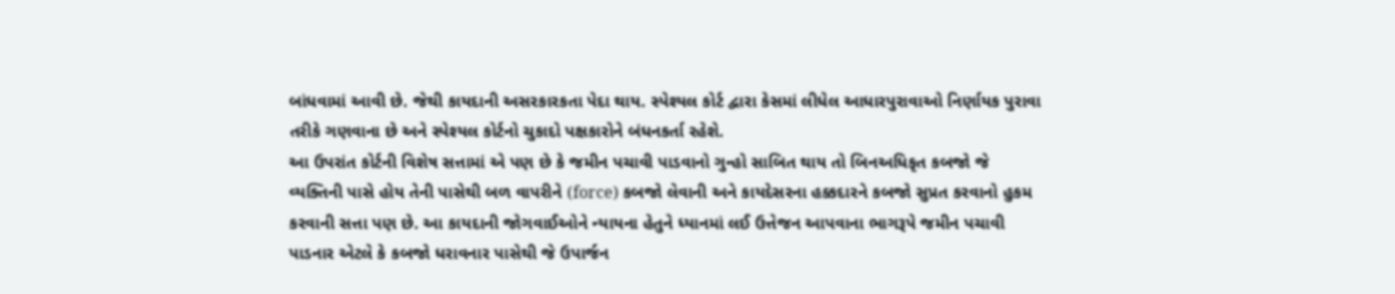બાંધવામાં આવી છે. જેથી કાયદાની અસરકારકતા પેદા થાય. સ્પેશ્યલ કોર્ટ દ્વારા કેસમાં લીધેલ આધારપુરાવાઓ નિર્ણાયક પુરાવા તરીકે ગણવાના છે અને સ્પેશ્યલ કોર્ટનો ચુકાદો પક્ષકારોને બંધનકર્તા રહેશે.
આ ઉપરાંત કોર્ટની વિશેષ સત્તામાં એ પણ છે કે જમીન પચાવી પાડવાનો ગુન્હો સાબિત થાય તો બિનઅધિકૃત કબજો જે વ્યક્તિની પાસે હોય તેની પાસેથી બળ વાપરીને (force) કબજો લેવાની અને કાયદેસરના હક્કદારને કબજો સુપ્રત કરવાનો હુકમ કરવાની સત્તા પણ છે. આ કાયદાની જોગવાઈઓને ન્યાયના હેતુને ધ્યાનમાં લઈ ઉત્તેજન આપવાના ભાગરૂપે જમીન પચાવી પાડનાર એટલે કે કબજો ધરાવનાર પાસેથી જે ઉપાર્જન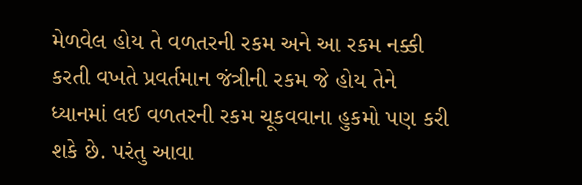મેળવેલ હોય તે વળતરની રકમ અને આ રકમ નક્કી કરતી વખતે પ્રવર્તમાન જંત્રીની રકમ જે હોય તેને ધ્યાનમાં લઈ વળતરની રકમ ચૂકવવાના હુકમો પણ કરી શકે છે. પરંતુ આવા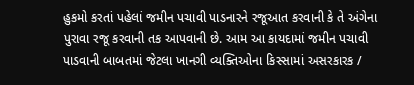હુકમો કરતાં પહેલાં જમીન પચાવી પાડનારને રજૂઆત કરવાની કે તે અંગેના પુરાવા રજૂ કરવાની તક આપવાની છે. આમ આ કાયદામાં જમીન પચાવી પાડવાની બાબતમાં જેટલા ખાનગી વ્યક્તિઓના કિસ્સામાં અસરકારક /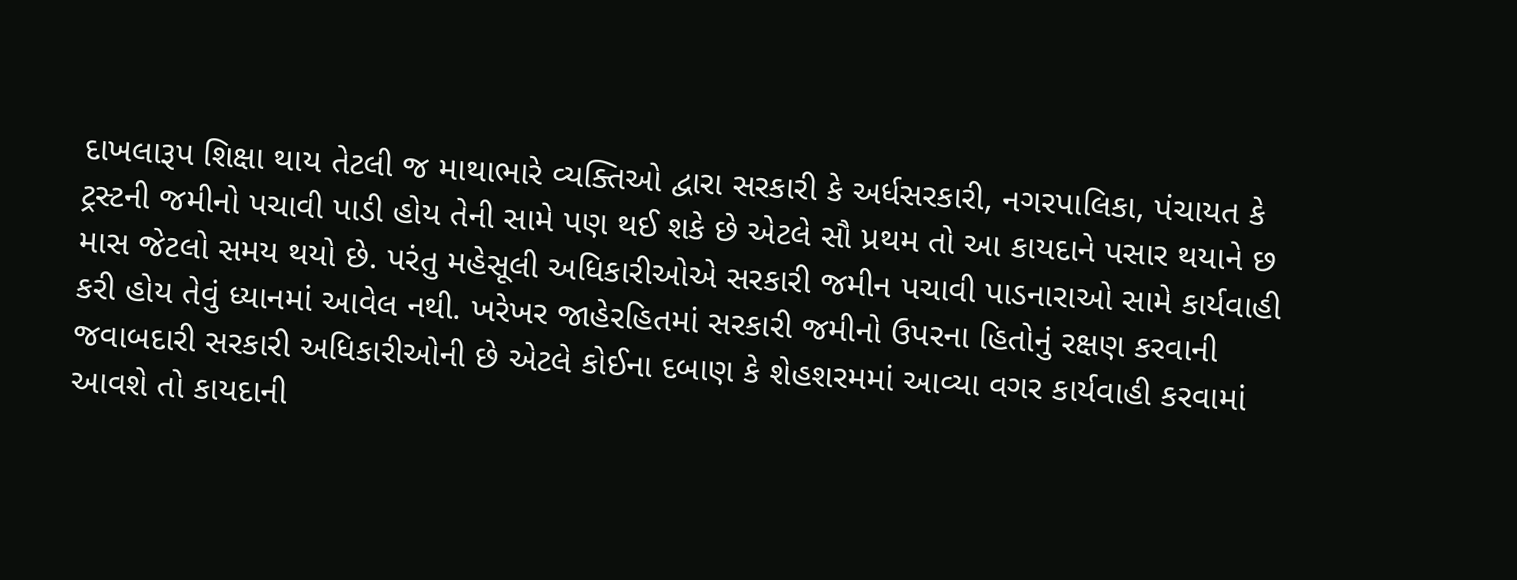દાખલારૂપ શિક્ષા થાય તેટલી જ માથાભારે વ્યક્તિઓ દ્વારા સરકારી કે અર્ધસરકારી, નગરપાલિકા, પંચાયત કે ટ્રસ્ટની જમીનો પચાવી પાડી હોય તેની સામે પણ થઈ શકે છે એટલે સૌ પ્રથમ તો આ કાયદાને પસાર થયાને છ માસ જેટલો સમય થયો છે. પરંતુ મહેસૂલી અધિકારીઓએ સરકારી જમીન પચાવી પાડનારાઓ સામે કાર્યવાહી કરી હોય તેવું ધ્યાનમાં આવેલ નથી. ખરેખર જાહેરહિતમાં સરકારી જમીનો ઉપરના હિતોનું રક્ષણ કરવાની જવાબદારી સરકારી અધિકારીઓની છે એટલે કોઈના દબાણ કે શેહશરમમાં આવ્યા વગર કાર્યવાહી કરવામાં આવશે તો કાયદાની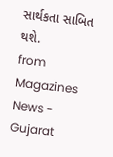સાર્થકતા સાબિત થશે.
from Magazines News - Gujarat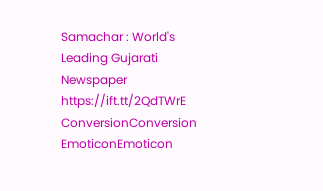Samachar : World's Leading Gujarati Newspaper https://ift.tt/2QdTWrE
ConversionConversion EmoticonEmoticon